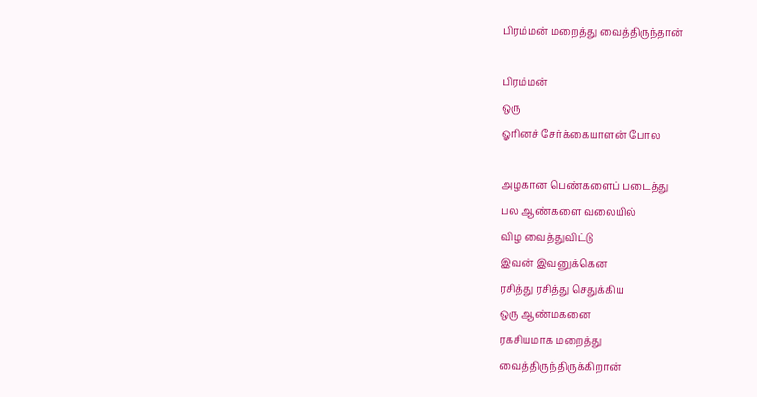பிரம்மன் மறைத்து வைத்திருந்தான்

பிரம்மன்
ஒரு
ஓரினச் சேர்க்கையாளன் போல

அழகான பெண்களைப் படைத்து
பல ஆண்களை வலையில்
விழ வைத்துவிட்டு
இவன் இவனுக்கென
ரசித்து ரசித்து செதுக்கிய
ஒரு ஆண்மகனை
ரகசியமாக மறைத்து
வைத்திருந்திருக்கிறான்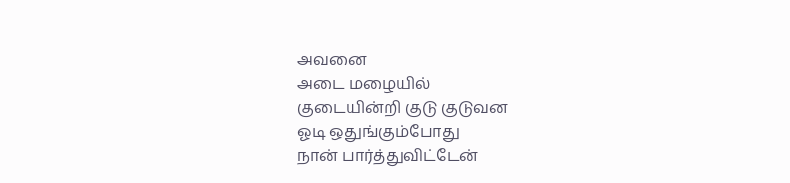அவனை
அடை மழையில்
குடையின்றி குடு குடுவன
ஓடி ஒதுங்கும்போது
நான் பார்த்துவிட்டேன்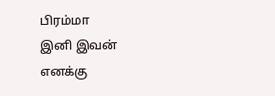பிரம்மா
இனி இவன்
எனக்கு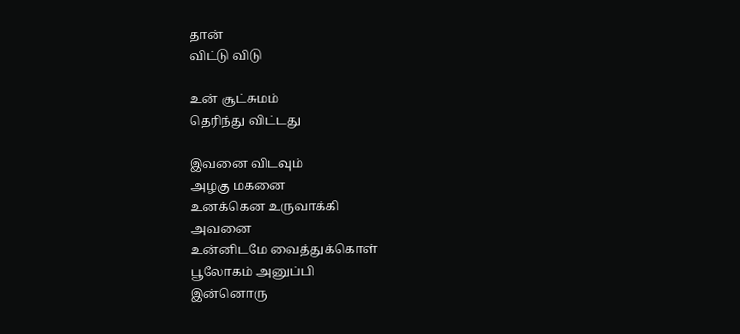தான்
விட்டு விடு

உன் சூட்சுமம்
தெரிந்து விட்டது

இவனை விடவும்
அழகு மகனை
உனக்கென உருவாக்கி
அவனை
உன்னிடமே வைத்துக்கொள்
பூலோகம் அனுப்பி
இன்னொரு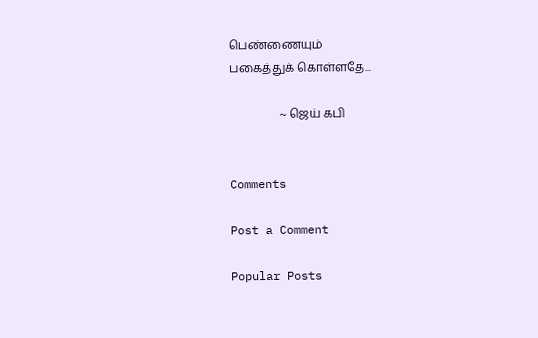பெண்ணையும்
பகைத்துக் கொள்ளதே...

                 ~ ஜெய் கபி


Comments

Post a Comment

Popular Posts